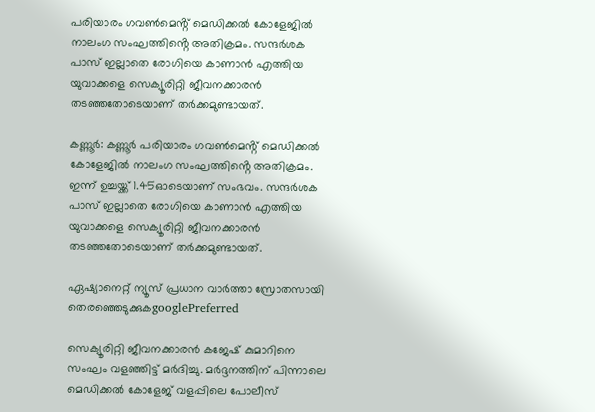പരിയാരം ഗവൺമെൻ്റ് മെഡിക്കൽ കോളേജിൽ നാലംഗ സംഘത്തിൻ്റെ അതിക്രമം. സന്ദർശക പാസ് ഇല്ലാതെ രോഗിയെ കാണാൻ എത്തിയ യുവാക്കളെ സെക്യൂരിറ്റി ജീവനക്കാരൻ തടഞ്ഞതോടെയാണ് തർക്കമുണ്ടായത്.

കണ്ണൂർ: കണ്ണൂർ പരിയാരം ഗവൺമെൻ്റ് മെഡിക്കൽ കോളേജിൽ നാലംഗ സംഘത്തിൻ്റെ അതിക്രമം. ഇന്ന് ഉച്ചയ്ക്ക് 1.45ഓടെയാണ് സംഭവം. സന്ദർശക പാസ് ഇല്ലാതെ രോഗിയെ കാണാൻ എത്തിയ യുവാക്കളെ സെക്യൂരിറ്റി ജീവനക്കാരൻ തടഞ്ഞതോടെയാണ് തർക്കമുണ്ടായത്.

ഏഷ്യാനെറ്റ് ന്യൂസ് പ്രധാന വാർത്താ സ്രോതസായി തെരഞ്ഞെടുക്കുകgooglePreferred

സെക്യൂരിറ്റി ജീവനക്കാരൻ കജേഷ് കുമാറിനെ സംഘം വളഞ്ഞിട്ട് മർദിച്ചു. മർദ്ദനത്തിന് പിന്നാലെ മെഡിക്കൽ കോളേജ് വളപ്പിലെ പോലീസ്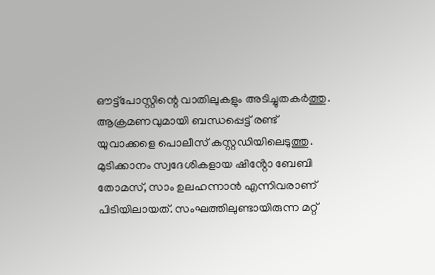ഔട്ട്‌പോസ്റ്റിന്റെ വാതിലുകളും അടിച്ചുതകർത്തു. ആക്രമണവുമായി ബന്ധപ്പെട്ട് രണ്ട് യുവാക്കളെ പൊലീസ് കസ്റ്റഡിയിലെടുത്തു. മുടിക്കാനം സ്വദേശികളായ ഷിൻ്റോ ബേബി തോമസ്, സാം ഉലഹന്നാൻ എന്നിവരാണ് പിടിയിലായത്. സംഘത്തിലുണ്ടായിരുന്ന മറ്റ്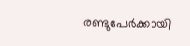രണ്ടുപേർക്കായി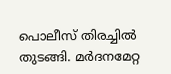പൊലീസ് തിരച്ചിൽ തുടങ്ങി. മർദനമേറ്റ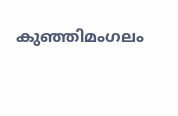കുഞ്ഞിമംഗലം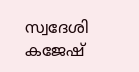സ്വദേശി കജേഷ്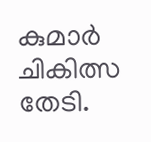കുമാർ ചികിത്സ തേടി.